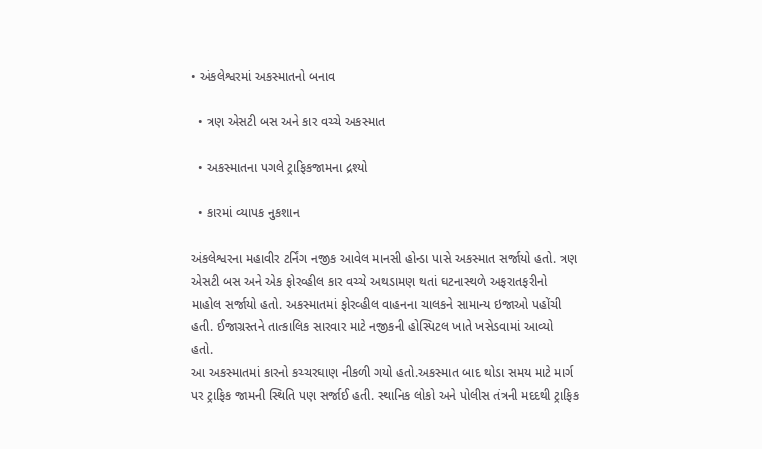• અંકલેશ્વરમાં અકસ્માતનો બનાવ

  • ત્રણ એસટી બસ અને કાર વચ્ચે અકસ્માત

  • અકસ્માતના પગલે ટ્રાફિકજામના દ્રશ્યો

  • કારમાં વ્યાપક નુકશાન

અંકલેશ્વરના મહાવીર ટર્નિંગ નજીક આવેલ માનસી હોન્ડા પાસે અકસ્માત સર્જાયો હતો. ત્રણ એસટી બસ અને એક ફોરવ્હીલ કાર વચ્ચે અથડામણ થતાં ઘટનાસ્થળે અફરાતફરીનો માહોલ સર્જાયો હતો. અકસ્માતમાં ફોરવ્હીલ વાહનના ચાલકને સામાન્ય ઇજાઓ પહોંચી હતી. ઈજાગ્રસ્તને તાત્કાલિક સારવાર માટે નજીકની હોસ્પિટલ ખાતે ખસેડવામાં આવ્યો હતો.
આ અકસ્માતમાં કારનો કચ્ચરઘાણ નીકળી ગયો હતો.અકસ્માત બાદ થોડા સમય માટે માર્ગ પર ટ્રાફિક જામની સ્થિતિ પણ સર્જાઈ હતી. સ્થાનિક લોકો અને પોલીસ તંત્રની મદદથી ટ્રાફિક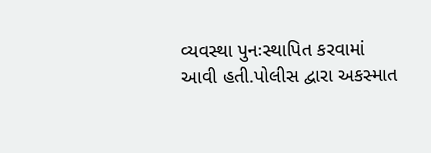વ્યવસ્થા પુનઃસ્થાપિત કરવામાં આવી હતી.પોલીસ દ્વારા અકસ્માત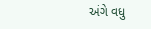અંગે વધુ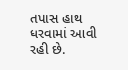તપાસ હાથ ધરવામાં આવી રહી છે.